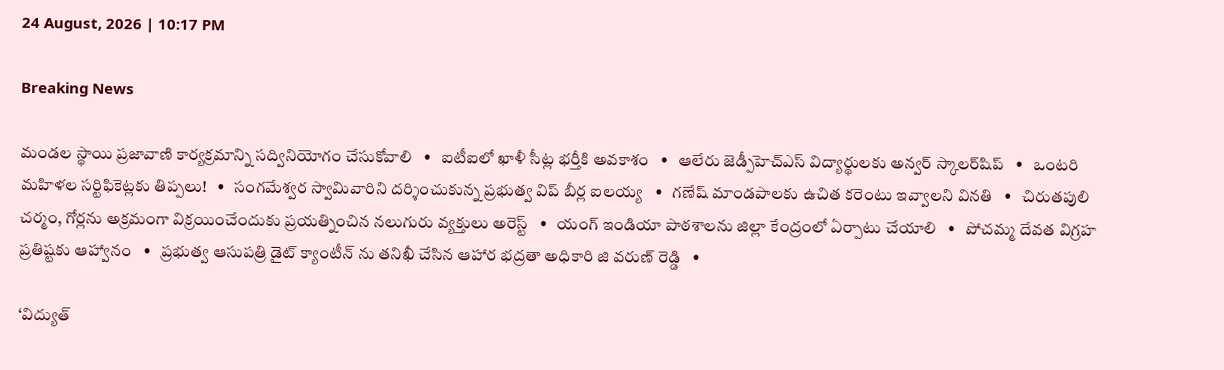24 August, 2026 | 10:17 PM

Breaking News

మండల స్థాయి ప్రజావాణి కార్యక్రమాన్ని సద్వినియోగం చేసుకోవాలి   •   ఐటీఐలో ఖాళీ సీట్ల భర్తీకి అవకాశం   •   ఆలేరు జెడ్పీహెచ్‌ఎస్‌ విద్యార్థులకు అన్వర్ స్కాలర్‌షిప్   •   ఒంటరి మహిళల సర్టిఫికెట్లకు తిప్పలు!   •   సంగమేశ్వర స్వామివారిని దర్శించుకున్న ప్రభుత్వ విప్ బీర్ల ఐలయ్య   •   గణేష్ మాండపాలకు ఉచిత కరెంటు ఇవ్వాలని వినతి   •   చిరుతపులి చర్మం, గోర్లను అక్రమంగా విక్రయించేందుకు ప్రయత్నించిన నలుగురు వ్యక్తులు అరెస్ట్   •   యంగ్ ఇండియా పాఠశాలను జిల్లా కేంద్రంలో ఏర్పాటు చేయాలి   •   పోచమ్మ దేవత విగ్రహ ప్రతిష్టకు ఆహ్వానం   •   ప్రభుత్వ ఆసుపత్రి డైట్ క్యాంటీన్ ను తనిఖీ చేసిన ఆహార భద్రతా అధికారి జి వరుణ్ రెడ్డి   •

‘విద్యుత్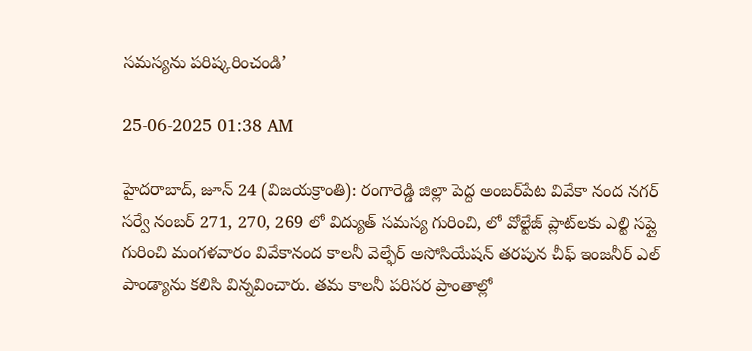సమస్యను పరిష్కరించండి’

25-06-2025 01:38 AM

హైదరాబాద్, జూన్ 24 (విజయక్రాంతి): రంగారెడ్డి జిల్లా పెద్ద అంబర్‌పేట వివేకా నంద నగర్ సర్వే నంబర్ 271, 270, 269 లో విద్యుత్ సమస్య గురించి, లో వోల్టేజ్ ప్లాట్‌లకు ఎల్టి సప్లై గురించి మంగళవారం వివేకానంద కాలనీ వెల్ఫేర్ అసోసియేషన్ తరపున చీఫ్ ఇంజనీర్ ఎల్ పాండ్యాను కలిసి విన్నవించారు. తమ కాలనీ పరిసర ప్రాంతాల్లో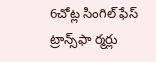6చోట్ల సింగిల్ ఫేస్ ట్రాన్స్‌ఫా ర్మర్లు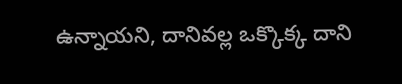ఉన్నాయని, దానివల్ల ఒక్కొక్క దాని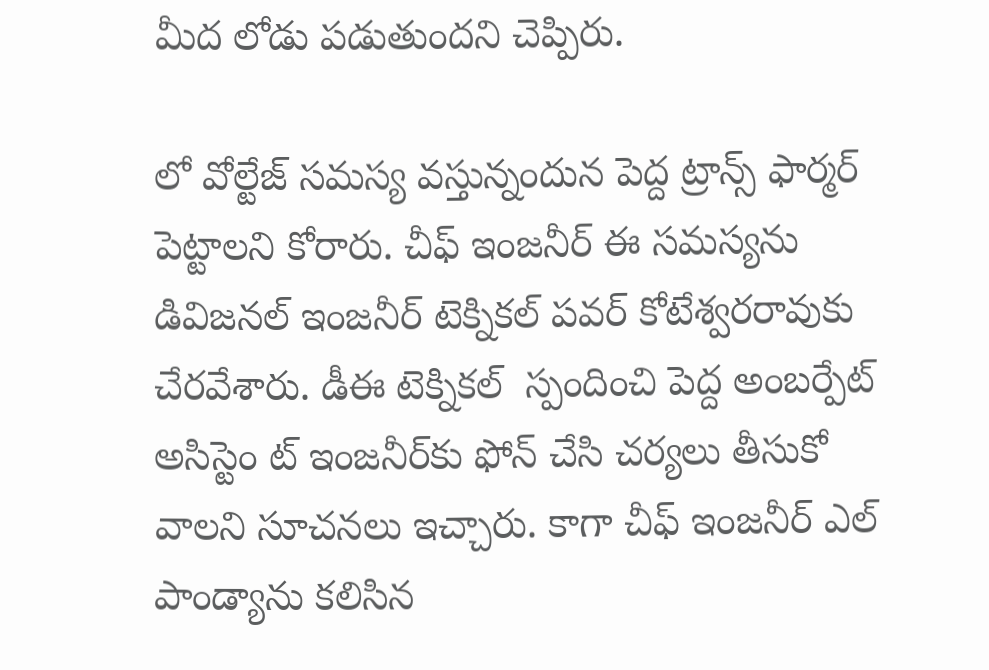మీద లోడు పడుతుందని చెప్పిరు.

లో వోల్టేజ్ సమస్య వస్తున్నందున పెద్ద ట్రాన్స్ ఫార్మర్ పెట్టాలని కోరారు. చీఫ్ ఇంజనీర్ ఈ సమస్యను డివిజనల్ ఇంజనీర్ టెక్నికల్ పవర్ కోటేశ్వరరావుకు చేరవేశారు. డీఈ టెక్నికల్  స్పందించి పెద్ద అంబర్పేట్ అసిస్టెం ట్ ఇంజనీర్‌కు ఫోన్ చేసి చర్యలు తీసుకో వాలని సూచనలు ఇచ్చారు. కాగా చీఫ్ ఇంజనీర్ ఎల్ పాండ్యాను కలిసిన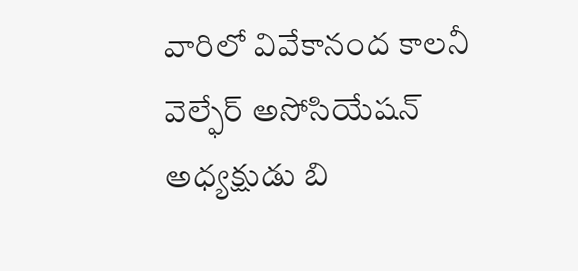వారిలో వివేకానంద కాలనీ వెల్ఫేర్ అసోసియేషన్ అధ్యక్షుడు బి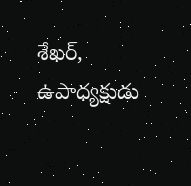శేఖర్, ఉపాధ్యక్షుడు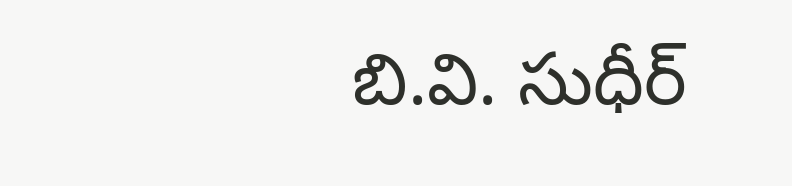బి.వి. సుధీర్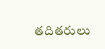తదితరులు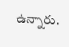ఉన్నారు.